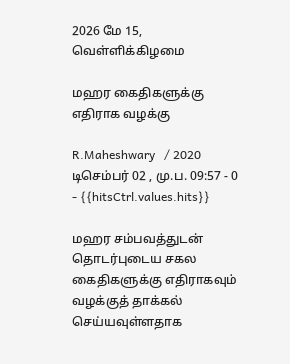2026 மே 15, வெள்ளிக்கிழமை

மஹர கைதிகளுக்கு எதிராக வழக்கு

R.Maheshwary   / 2020 டிசெம்பர் 02 , மு.ப. 09:57 - 0     - {{hitsCtrl.values.hits}}

மஹர சம்பவத்துடன் தொடர்புடைய சகல கைதிகளுக்கு எதிராகவும் வழக்குத் தாக்கல் செய்யவுள்ளதாக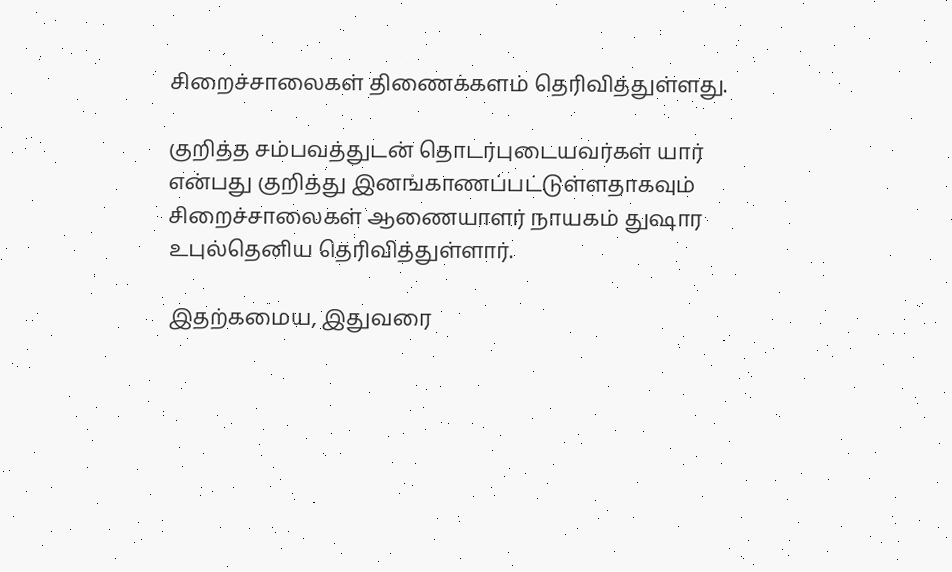சிறைச்சாலைகள் திணைக்களம் தெரிவித்துள்ளது.

குறித்த சம்பவத்துடன் தொடர்புடையவர்கள் யார் என்பது குறித்து இனங்காணப்பட்டுள்ளதாகவும் சிறைச்சாலைகள் ஆணையாளர் நாயகம் துஷார உபுல்தெனிய தெரிவித்துள்ளார்.

இதற்கமைய, இதுவரை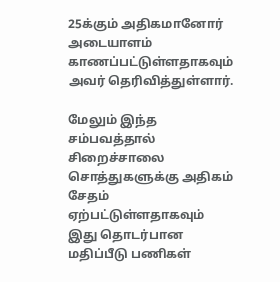25க்கும் அதிகமானோர் அடையாளம் காணப்பட்டுள்ளதாகவும் அவர் தெரிவித்துள்ளார்.

மேலும் இந்த சம்பவத்தால் சிறைச்சாலை சொத்துகளுக்கு அதிகம் சேதம் ஏற்பட்டுள்ளதாகவும் இது தொடர்பான மதிப்பீடு பணிகள்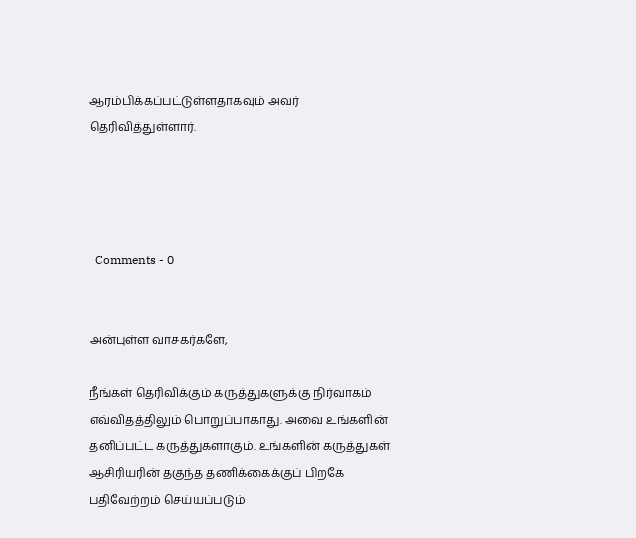ஆரம்பிக்கப்பட்டுள்ளதாகவும் அவர் தெரிவித்துள்ளார்.




  Comments - 0


அன்புள்ள வாசகர்களே,

நீங்கள் தெரிவிக்கும் கருத்துகளுக்கு நிர்வாகம் எவ்விதத்திலும் பொறுப்பாகாது. அவை உங்களின் தனிப்பட்ட கருத்துகளாகும். உங்களின் கருத்துகள் ஆசிரியரின் தகுந்த தணிக்கைக்குப் பிறகே பதிவேற்றம் செய்யப்படும்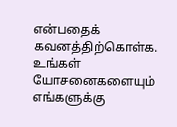என்பதைக் கவனத்திற்கொள்க. உங்கள் யோசனைகளையும் எங்களுக்கு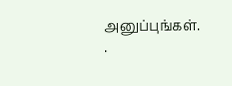அனுப்புங்கள். .